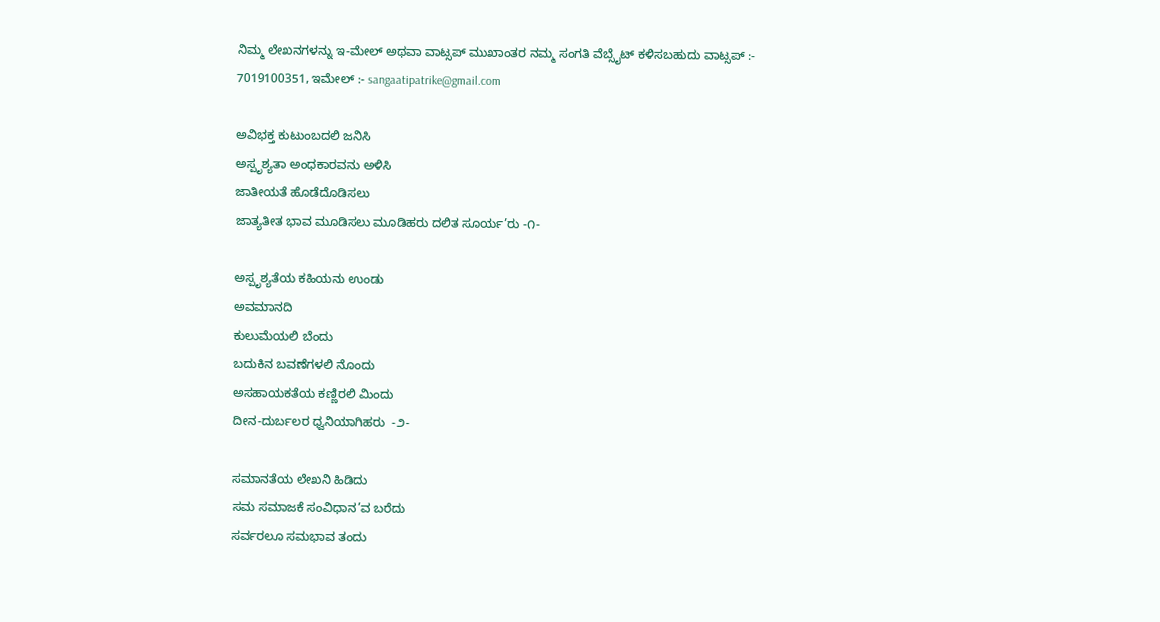ನಿಮ್ಮ ಲೇಖನಗಳನ್ನು ಇ-ಮೇಲ್ ಅಥವಾ ವಾಟ್ಸಪ್ ಮುಖಾಂತರ ನಮ್ಮ ಸಂಗತಿ ವೆಬ್ಸೈಟ್ ಕಳಿಸಬಹುದು ವಾಟ್ಸಪ್‌ :- 7019100351, ಇಮೇಲ್ :- sangaatipatrike@gmail.com

ಅವಿಭಕ್ತ ಕುಟುಂಬದಲಿ ಜನಿಸಿ
ಅಸ್ಪೃಶ್ಯತಾ ಅಂಧಕಾರವನು ಅಳಿಸಿ
ಜಾತೀಯತೆ ಹೊಡೆದೊಡಿಸಲು
ಜಾತ್ಯತೀತ ಭಾವ ಮೂಡಿಸಲು ಮೂಡಿಹರು ದಲಿತ ಸೂರ್ಯ’ರು -೧-

ಅಸ್ಪೃಶ್ಯತೆಯ ಕಹಿಯನು ಉಂಡು
ಅವಮಾನದಿ
ಕುಲುಮೆಯಲಿ ಬೆಂದು
ಬದುಕಿನ ಬವಣೆಗಳಲಿ ನೊಂದು
ಅಸಹಾಯಕತೆಯ ಕಣ್ಣಿರಲಿ ಮಿಂದು
ದೀನ-ದುರ್ಬಲರ ಧ್ವನಿಯಾಗಿಹರು  -೨-

ಸಮಾನತೆಯ ಲೇಖನಿ ಹಿಡಿದು
ಸಮ ಸಮಾಜಕೆ ಸಂವಿಧಾನ’ವ ಬರೆದು
ಸರ್ವರಲೂ ಸಮಭಾವ ತಂದು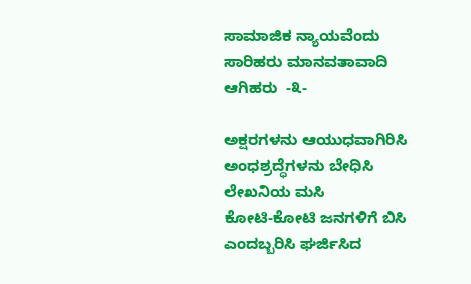ಸಾಮಾಜಿಕ ನ್ಯಾಯವೆಂದು ಸಾರಿಹರು ಮಾನವತಾವಾದಿ
ಆಗಿಹರು  -೩-

ಅಕ್ಷರಗಳನು ಆಯುಧವಾಗಿರಿಸಿ
ಅಂಧಶ್ರದ್ಧೆಗಳನು ಬೇಧಿಸಿ
ಲೇಖನಿಯ ಮಸಿ
ಕೋಟಿ-ಕೋಟಿ ಜನಗಳಿಗೆ ಬಿಸಿ
ಎಂದಬ್ಬರಿಸಿ ಘರ್ಜಿಸಿದ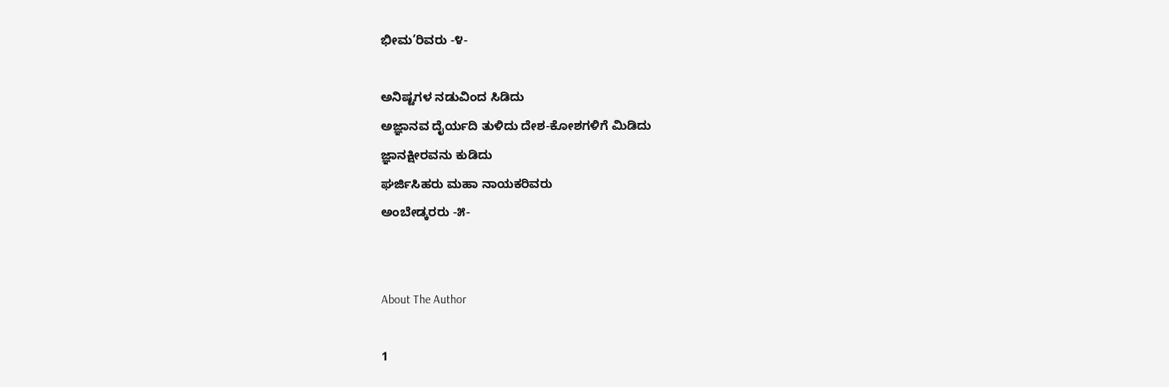ಭೀಮ’ರಿವರು -೪-

ಅನಿಷ್ಟಗಳ ನಡುವಿಂದ ಸಿಡಿದು
ಅಜ್ಞಾನವ ದೈರ್ಯದಿ ತುಳಿದು ದೇಶ-ಕೋಶಗಳಿಗೆ ಮಿಡಿದು
ಜ್ಞಾನಕ್ಷೀರವನು ಕುಡಿದು
ಘರ್ಜಿಸಿಹರು ಮಹಾ ನಾಯಕರಿವರು
ಅಂಬೇಡ್ಕರರು -೫-


About The Author

1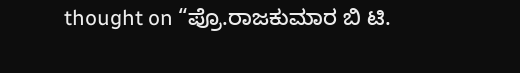thought on “ಪ್ರೊ.ರಾಜಕುಮಾರ ಬಿ ಟಿ.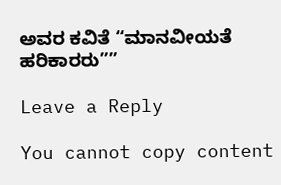ಅವರ ಕವಿತೆ “ಮಾನವೀಯತೆ ಹರಿಕಾರರು””

Leave a Reply

You cannot copy content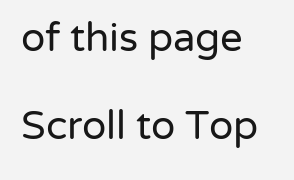of this page

Scroll to Top